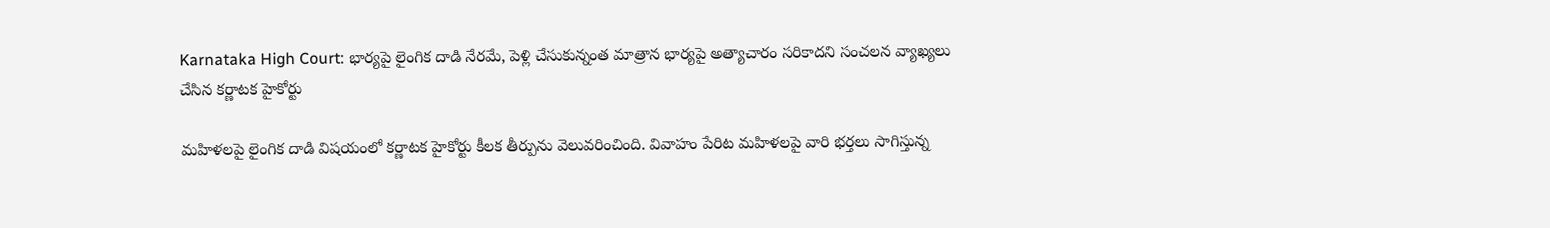Karnataka High Court: భార్యపై లైంగిక దాడి నేరమే, పెళ్లి చేసుకున్నంత మాత్రాన భార్యపై అత్యాచారం సరికాదని సంచలన వ్యాఖ్యలు చేసిన క‌ర్ణాట‌క హైకోర్టు

మహిళలపై లైంగిక దాడి విషయంలో క‌ర్ణాట‌క హైకోర్టు కీలక తీర్పును వెలువరించింది. వివాహం పేరిట మ‌హిళ‌ల‌పై వారి భ‌ర్త‌లు సాగిస్తున్న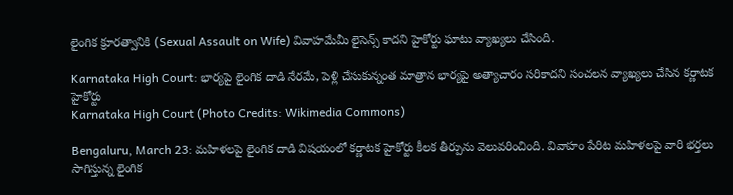లైంగిక క్రూర‌త్వానికి (Sexual Assault on Wife) వివాహ‌మేమీ లైసెన్స్ కాద‌ని హైకోర్టు ఘాటు వ్యాఖ్య‌లు చేసింది.

Karnataka High Court: భార్యపై లైంగిక దాడి నేరమే, పెళ్లి చేసుకున్నంత మాత్రాన భార్యపై అత్యాచారం సరికాదని సంచలన వ్యాఖ్యలు చేసిన క‌ర్ణాట‌క హైకోర్టు
Karnataka High Court (Photo Credits: Wikimedia Commons)

Bengaluru, March 23: మహిళలపై లైంగిక దాడి విషయంలో క‌ర్ణాట‌క హైకోర్టు కీలక తీర్పును వెలువరించింది. వివాహం పేరిట మ‌హిళ‌ల‌పై వారి భ‌ర్త‌లు సాగిస్తున్న లైంగిక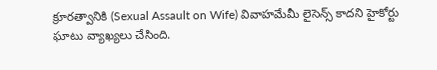క్రూర‌త్వానికి (Sexual Assault on Wife) వివాహ‌మేమీ లైసెన్స్ కాద‌ని హైకోర్టు ఘాటు వ్యాఖ్య‌లు చేసింది.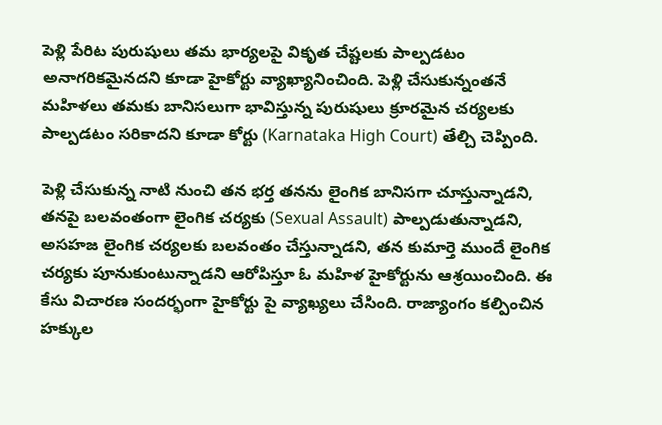పెళ్లి పేరిట పురుషులు త‌మ భార్య‌ల‌పై వికృత చేష్ట‌ల‌కు పాల్ప‌డటం అనాగ‌రిక‌మైన‌ద‌ని కూడా హైకోర్టు వ్యాఖ్యానించింది. పెళ్లి చేసుకున్నంత‌నే మ‌హిళ‌లు త‌మ‌కు బానిస‌లుగా భావిస్తున్న పురుషులు క్రూర‌మైన చ‌ర్య‌ల‌కు పాల్ప‌డ‌టం స‌రికాద‌ని కూడా కోర్టు (Karnataka High Court) తేల్చి చెప్పింది.

పెళ్లి చేసుకున్న నాటి నుంచి త‌న భ‌ర్త త‌న‌ను లైంగిక బానిస‌గా చూస్తున్నాడ‌ని, త‌న‌పై బ‌ల‌వంతంగా లైంగిక చ‌ర్య‌కు (Sexual Assault) పాల్ప‌డుతున్నాడ‌ని, అస‌హ‌జ లైంగిక చ‌ర్య‌ల‌కు బ‌ల‌వంతం చేస్తున్నాడ‌ని, తన కుమార్తె ముందే లైంగిక చ‌ర్య‌కు పూనుకుంటున్నాడ‌ని ఆరోపిస్తూ ఓ మ‌హిళ హైకోర్టును ఆశ్ర‌యించింది. ఈ కేసు విచార‌ణ సంద‌ర్భంగా హైకోర్టు పై వ్యాఖ్య‌లు చేసింది. రాజ్యాంగం క‌ల్పించిన హ‌క్కుల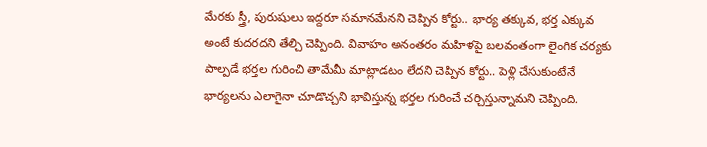మేర‌కు స్త్రీ, పురుషులు ఇద్ద‌రూ స‌మాన‌మేన‌ని చెప్పిన కోర్టు.. భార్య త‌క్కువ‌, భ‌ర్త ఎక్కువ అంటే కుద‌ర‌ద‌ని తేల్చి చెప్పింది. వివాహం అనంత‌రం మ‌హిళ‌పై బ‌ల‌వంతంగా లైంగిక చ‌ర్య‌కు పాల్ప‌డే భ‌ర్త‌ల గురించి తామేమీ మాట్లాడ‌టం లేద‌ని చెప్పిన కోర్టు.. పెళ్లి చేసుకుంటేనే భార్య‌ల‌ను ఎలాగైనా చూడొచ్చ‌ని భావిస్తున్న భ‌ర్త‌ల గురించే చ‌ర్చిస్తున్నామ‌ని చెప్పింది.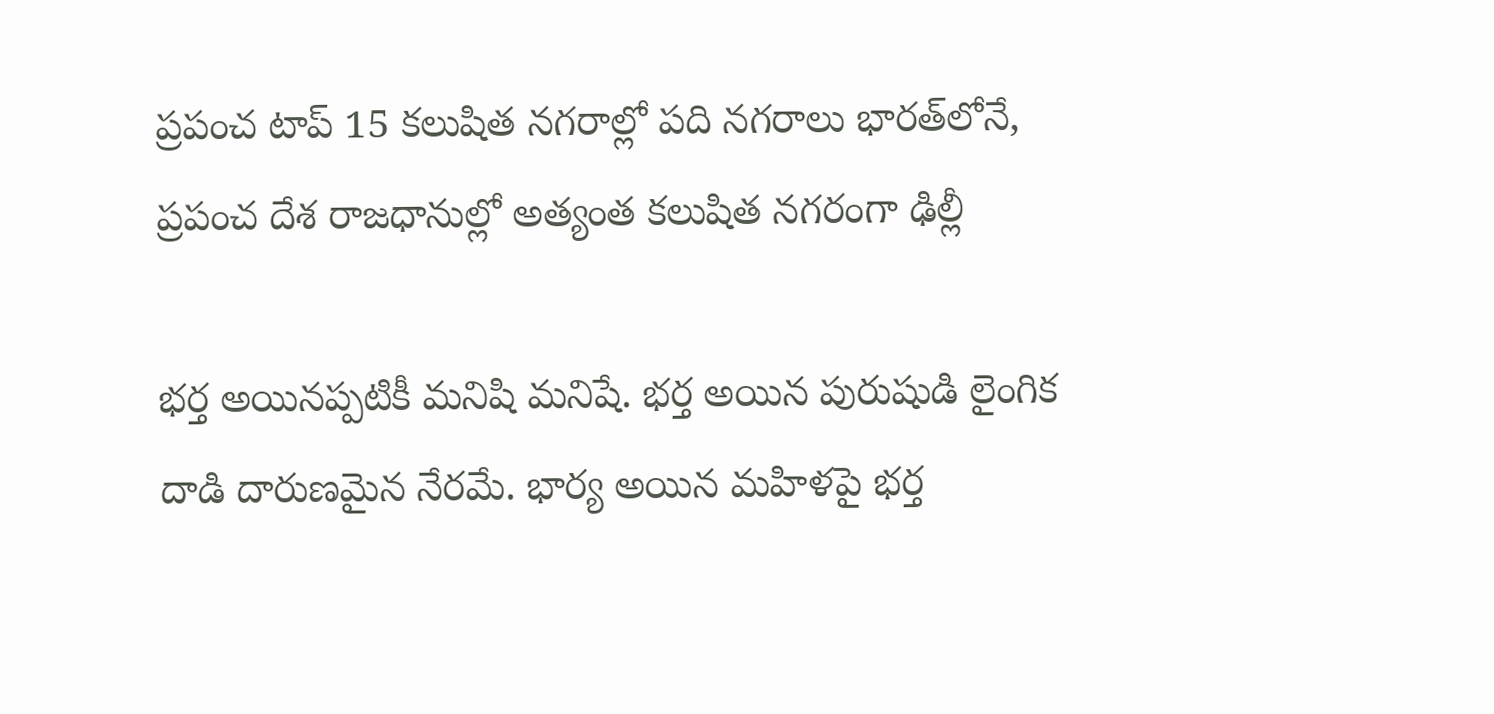ప్రపంచ టాప్‌ 15 కలుషిత నగరాల్లో పది నగరాలు భారత్‌లోనే, ప్రపంచ దేశ రాజధానుల్లో అత్యంత కలుషిత నగరంగా ఢిల్లీ

భర్త అయినప్పటికీ మనిషి మనిషే. భర్త అయిన పురుషుడి లైంగిక దాడి దారుణమైన నేరమే. భార్య అయిన మహిళపై భర్త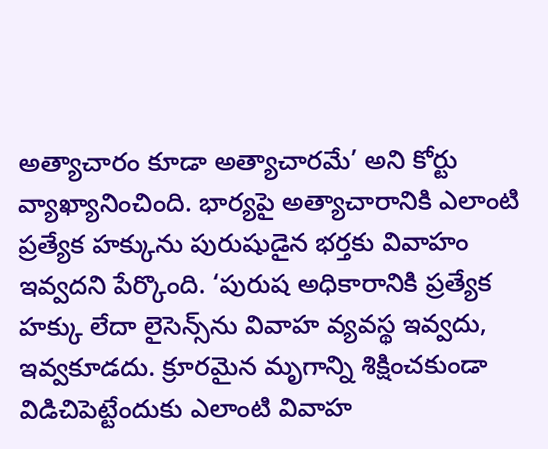అత్యాచారం కూడా అత్యాచారమే’ అని కోర్టు వ్యాఖ్యానించింది. భార్యపై అత్యాచారానికి ఎలాంటి ప్రత్యేక హక్కును పురుషుడైన భర్తకు వివాహం ఇవ్వదని పేర్కొంది. ‘పురుష అధికారానికి ప్రత్యేక హక్కు లేదా లైసెన్స్‌ను వివాహ వ్యవస్థ ఇవ్వదు, ఇవ్వకూడదు. క్రూరమైన మృగాన్ని శిక్షించకుండా విడిచిపెట్టేందుకు ఎలాంటి వివాహ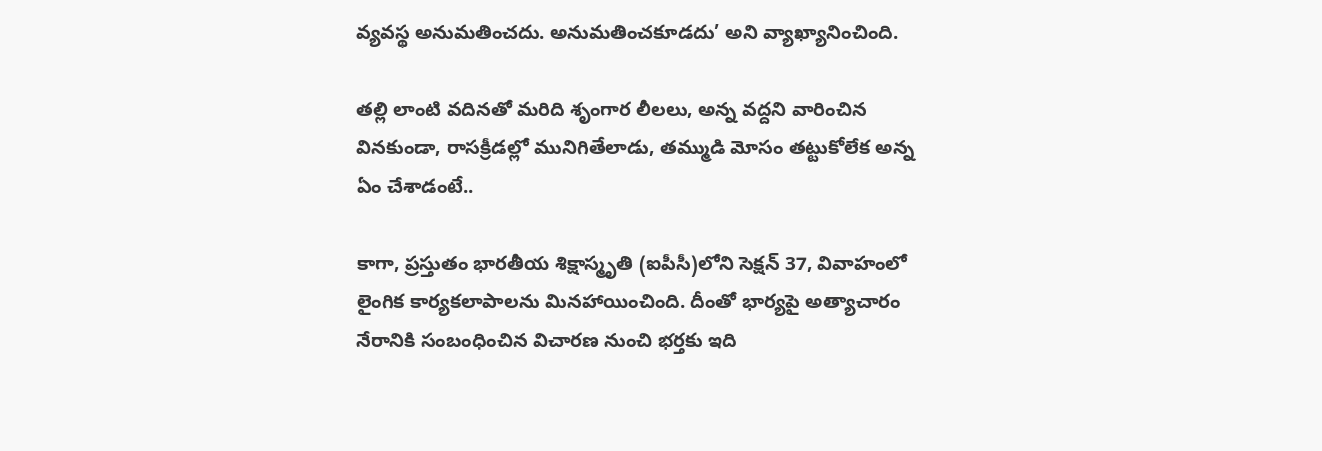వ్యవస్థ అనుమతించదు. అనుమతించకూడదు’ అని వ్యాఖ్యానించింది.

తల్లి లాంటి వదినతో మరిది శృంగార లీలలు, అన్న వద్దని వారించిన వినకుండా, రాసక్రీడల్లో మునిగితేలాడు, తమ్ముడి మోసం తట్టుకోలేక అన్న ఏం చేశాడంటే..

కాగా, ప్రస్తుతం భారతీయ శిక్షాస్మృతి (ఐపీసీ)లోని సెక్షన్ 37, వివాహంలో లైంగిక కార్యకలాపాలను మినహాయించింది. దీంతో భార్యపై అత్యాచారం నేరానికి సంబంధించిన విచారణ నుంచి భర్తకు ఇది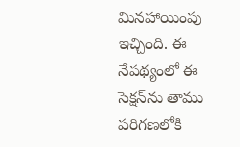మినహాయింపు ఇచ్చింది. ఈ నేపథ్యంలో ఈ సెక్షన్‌ను తాము పరిగణలోకి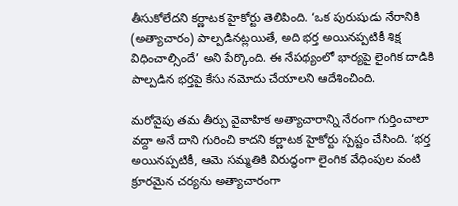తీసుకోలేదని కర్ణాటక హైకోర్టు తెలిపింది. ‘ఒక పురుషుడు నేరానికి (అత్యాచారం) పాల్పడినట్లయితే, అది భర్త అయినప్పటికీ శిక్ష విధించాల్సిందే’ అని పేర్కొంది. ఈ నేపథ్యంలో భార్యపై లైంగిక దాడికి పాల్పడిన భర్తపై కేసు నమోదు చేయాలని ఆదేశించింది.

మరోవైపు తమ తీర్పు వైవాహిక అత్యాచారాన్ని నేరంగా గుర్తించాలా వద్దా అనే దాని గురించి కాదని కర్ణాటక హైకోర్టు స్పష్టం చేసింది. ‘భర్త అయినప్పటికీ, ఆమె సమ్మతికి విరుద్ధంగా లైంగిక వేధింపుల వంటి క్రూరమైన చర్యను అత్యాచారంగా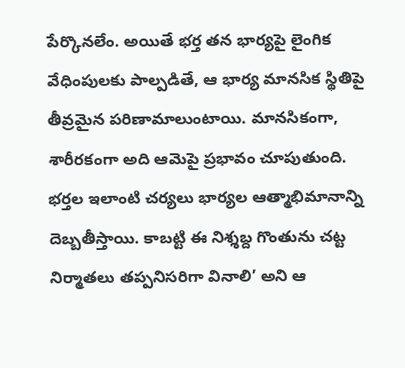పేర్కొనలేం. అయితే భర్త తన భార్యపై లైంగిక వేధింపులకు పాల్పడితే, ఆ భార్య మానసిక స్థితిపై తీవ్రమైన పరిణామాలుంటాయి. మానసికంగా, శారీరకంగా అది ఆమెపై ప్రభావం చూపుతుంది. భర్తల ఇలాంటి చర్యలు భార్యల ఆత్మాభిమానాన్ని దెబ్బతీస్తాయి. కాబట్టి ఈ నిశ్శబ్ద గొంతును చట్ట నిర్మాతలు తప్పనిసరిగా వినాలి’ అని ఆ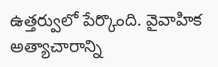ఉత్తర్వులో పేర్కొంది. వైవాహిక అత్యాచారాన్ని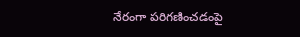నేరంగా పరిగణించడంపై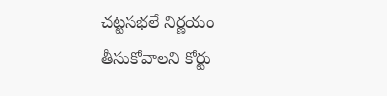చట్టసభలే నిర్ణయం తీసుకోవాలని కోర్టు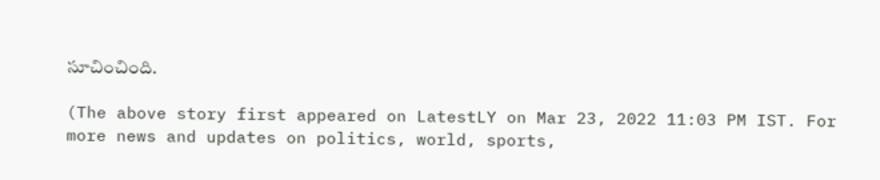సూచించింది.

(The above story first appeared on LatestLY on Mar 23, 2022 11:03 PM IST. For more news and updates on politics, world, sports,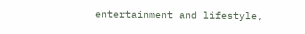entertainment and lifestyle,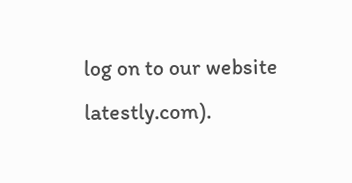log on to our website latestly.com).